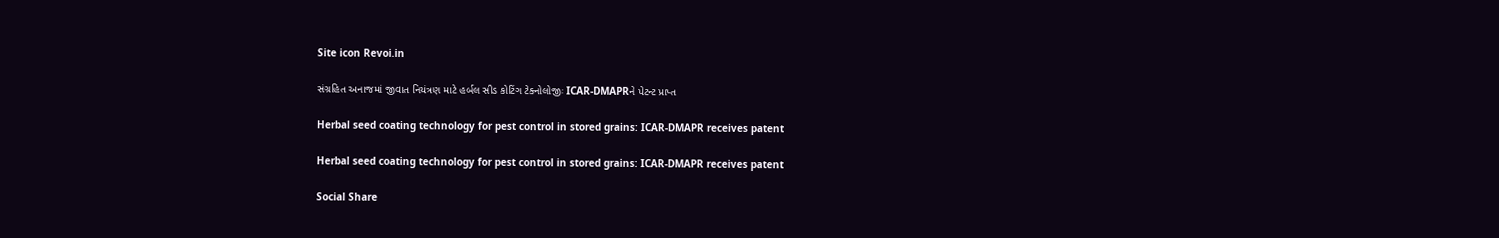Site icon Revoi.in

સંગ્રહિત અનાજમાં જીવાત નિયંત્રણ માટે હર્બલ સીડ કોટિંગ ટેક્નોલોજીઃ ICAR-DMAPRને પેટન્ટ પ્રાપ્ત

Herbal seed coating technology for pest control in stored grains: ICAR-DMAPR receives patent

Herbal seed coating technology for pest control in stored grains: ICAR-DMAPR receives patent

Social Share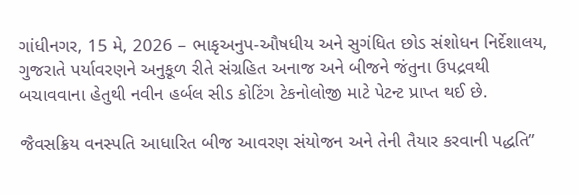ગાંધીનગર, 15 મે, 2026 – ભાકૃઅનુપ-ઔષધીય અને સુગંધિત છોડ સંશોધન નિર્દેશાલય, ગુજરાતે પર્યાવરણને અનુકૂળ રીતે સંગ્રહિત અનાજ અને બીજને જંતુના ઉપદ્રવથી બચાવવાના હેતુથી નવીન હર્બલ સીડ કોટિંગ ટેકનોલોજી માટે પેટન્ટ પ્રાપ્ત થઈ છે.

જૈવસક્રિય વનસ્પતિ આધારિત બીજ આવરણ સંયોજન અને તેની તૈયાર કરવાની પદ્ધતિ”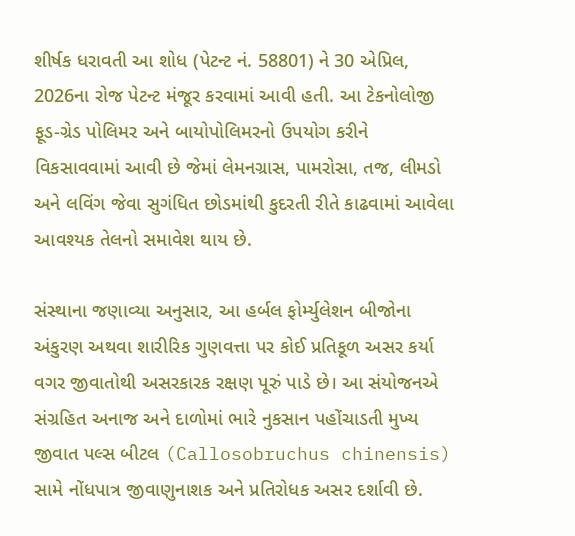શીર્ષક ધરાવતી આ શોધ (પેટન્ટ નં. 58801) ને 30 એપ્રિલ, 2026ના રોજ પેટન્ટ મંજૂર કરવામાં આવી હતી. આ ટેકનોલોજી ફૂડ-ગ્રેડ પોલિમર અને બાયોપોલિમરનો ઉપયોગ કરીને વિકસાવવામાં આવી છે જેમાં લેમનગ્રાસ, પામરોસા, તજ, લીમડો અને લવિંગ જેવા સુગંધિત છોડમાંથી કુદરતી રીતે કાઢવામાં આવેલા આવશ્યક તેલનો સમાવેશ થાય છે.

સંસ્થાના જણાવ્યા અનુસાર, આ હર્બલ ફોર્મ્યુલેશન બીજોના અંકુરણ અથવા શારીરિક ગુણવત્તા પર કોઈ પ્રતિકૂળ અસર કર્યા વગર જીવાતોથી અસરકારક રક્ષણ પૂરું પાડે છે। આ સંયોજનએ સંગ્રહિત અનાજ અને દાળોમાં ભારે નુકસાન પહોંચાડતી મુખ્ય જીવાત પલ્સ બીટલ (Callosobruchus chinensis) સામે નોંધપાત્ર જીવાણુનાશક અને પ્રતિરોધક અસર દર્શાવી છે.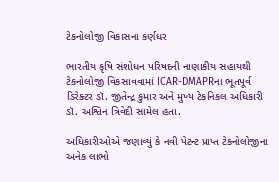ટેકનોલોજી વિકાસના કર્ણધર

ભારતીય કૃષિ સંશોધન પરિષદની નાણાકીય સહાયથી ટેકનોલોજી વિકસાવવામાં ICAR-DMAPRના ભૂતપૂર્વ ડિરેક્ટર ડૉ. જીતેન્દ્ર કુમાર અને મુખ્ય ટેકનિકલ અધિકારી ડૉ. અશ્વિન ત્રિવેદી સામેલ હતા.

અધિકારીઓએ જણાવ્યું કે નવી પેટન્ટ પ્રાપ્ત ટેક્નોલોજીના અનેક લાભો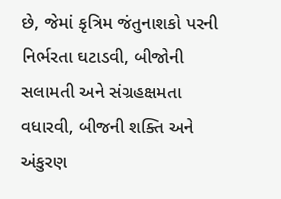છે, જેમાં કૃત્રિમ જંતુનાશકો પરની નિર્ભરતા ઘટાડવી, બીજોની સલામતી અને સંગ્રહક્ષમતા વધારવી, બીજની શક્તિ અને અંકુરણ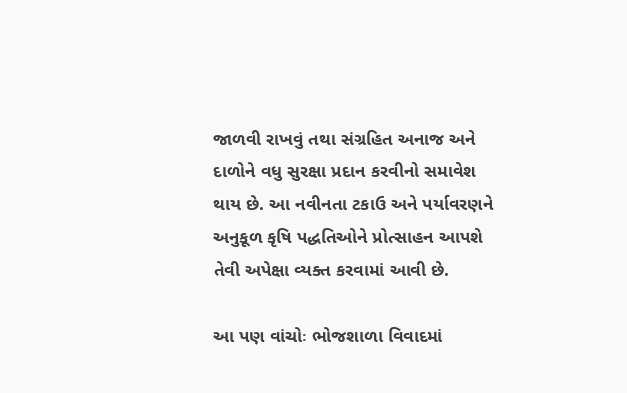જાળવી રાખવું તથા સંગ્રહિત અનાજ અને દાળોને વધુ સુરક્ષા પ્રદાન કરવીનો સમાવેશ થાય છે. આ નવીનતા ટકાઉ અને પર્યાવરણને અનુકૂળ કૃષિ પદ્ધતિઓને પ્રોત્સાહન આપશે તેવી અપેક્ષા વ્યક્ત કરવામાં આવી છે.

આ પણ વાંચોઃ ભોજશાળા વિવાદમાં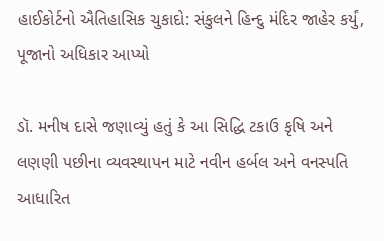હાઈકોર્ટનો ઐતિહાસિક ચુકાદો: સંકુલને હિન્દુ મંદિર જાહેર કર્યું, પૂજાનો અધિકાર આપ્યો

ડૉ. મનીષ દાસે જણાવ્યું હતું કે આ સિદ્ધિ ટકાઉ કૃષિ અને લણણી પછીના વ્યવસ્થાપન માટે નવીન હર્બલ અને વનસ્પતિ આધારિત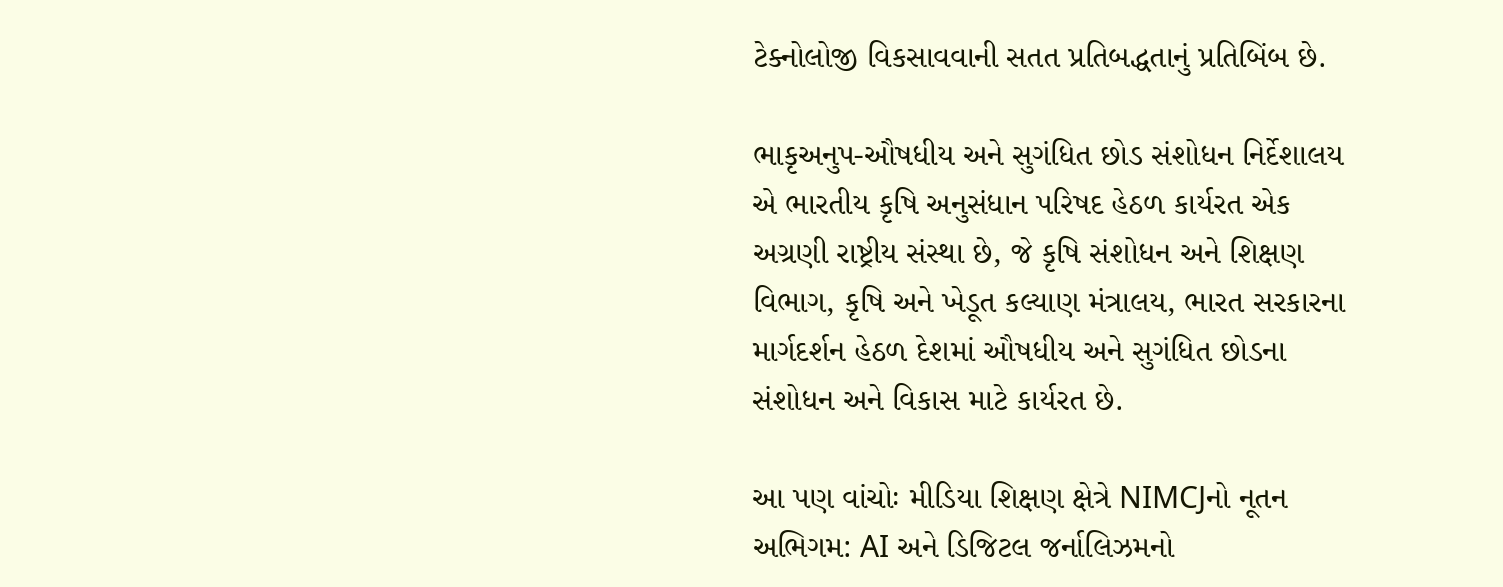ટેક્નોલોજી વિકસાવવાની સતત પ્રતિબદ્ધતાનું પ્રતિબિંબ છે.

ભાકૃઅનુપ-ઔષધીય અને સુગંધિત છોડ સંશોધન નિર્દેશાલય એ ભારતીય કૃષિ અનુસંધાન પરિષદ હેઠળ કાર્યરત એક અગ્રણી રાષ્ટ્રીય સંસ્થા છે, જે કૃષિ સંશોધન અને શિક્ષણ વિભાગ, કૃષિ અને ખેડૂત કલ્યાણ મંત્રાલય, ભારત સરકારના માર્ગદર્શન હેઠળ દેશમાં ઔષધીય અને સુગંધિત છોડના સંશોધન અને વિકાસ માટે કાર્યરત છે.

આ પણ વાંચોઃ મીડિયા શિક્ષણ ક્ષેત્રે NIMCJનો નૂતન અભિગમ: AI અને ડિજિટલ જર્નાલિઝમનો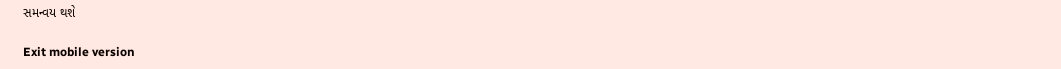સમન્વય થશે

Exit mobile version